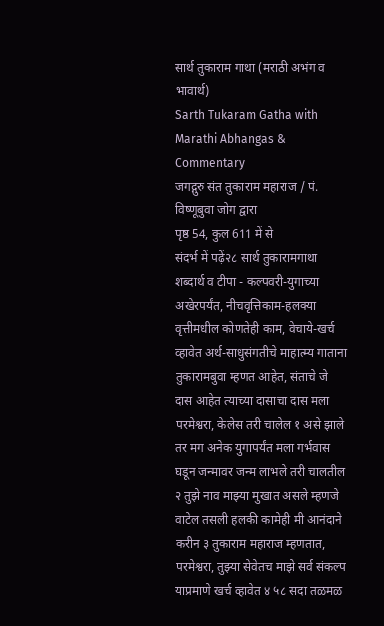सार्थ तुकाराम गाथा (मराठी अभंग व भावार्थ)
Sarth Tukaram Gatha with Marathi Abhangas & Commentary
जगद्गुरु संत तुकाराम महाराज / पं. विष्णूबुवा जोग द्वारा
पृष्ठ 54, कुल 611 में से
संदर्भ में पढ़ें२८ सार्थ तुकारामगाथा शब्दार्थ व टीपा - कल्पवरी-युगाच्या अखेरपर्यंत, नीचवृत्तिकाम-हलक्या वृत्तीमधील कोणतेही काम, वेचाये-खर्च व्हावेत अर्थ-साधुसंगतीचे माहात्म्य गाताना तुकारामबुवा म्हणत आहेत, संताचे जे दास आहेत त्याच्या दासाचा दास मला परमेश्वरा, केलेस तरी चालेल १ असे झाले तर मग अनेक युगापर्यंत मला गर्भवास घडून जन्मावर जन्म लाभले तरी चालतील २ तुझे नाव माझ्या मुखात असले म्हणजे वाटेल तसली हलकी कामेही मी आनंदाने करीन ३ तुकाराम महाराज म्हणतात, परमेश्वरा, तुझ्या सेवेतच माझे सर्व संकल्प याप्रमाणे खर्च व्हावेत ४ ५८ सदा तळमळ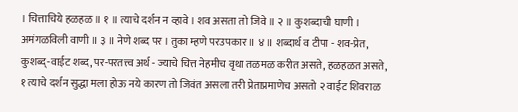। चित्ताचिये हळहळ ॥ १ ॥ त्याचे दर्शन न व्हावे । शव असता तो जिवे ॥ २ ॥ कुशब्दाची घाणी । अमंगळविली वाणी ॥ ३ ॥ नेणे शब्द पर । तुका म्हणे परउपकार ॥ ४ ॥ शब्दार्थ व टीपा - शव-प्रेत, कुशब्द्-वाईट शब्द, पर-परतत्त्व अर्थ - ज्याचे चित्त नेहमीच वृथा तळमळ करीत असते, हळहळत असते, १ त्याचे दर्शन सुद्धा मला होऊ नये कारण तो जिवंत असला तरी प्रेताप्रमाणेच असतो २ वाईट शिवराळ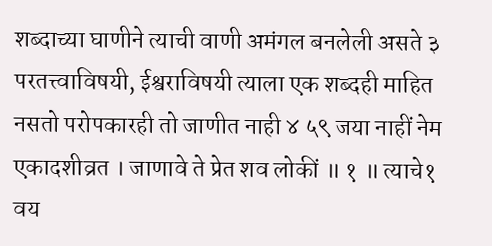शब्दाच्या घाणीने त्याची वाणी अमंगल बनलेली असते ३ परतत्त्वाविषयी, ईश्वराविषयी त्याला एक शब्दही माहित नसतो परोपकारही तो जाणीत नाही ४ ५९ जया नाहीं नेम एकादशीव्रत । जाणावे ते प्रेत शव लोकीं ॥ १ ॥ त्याचे१ वय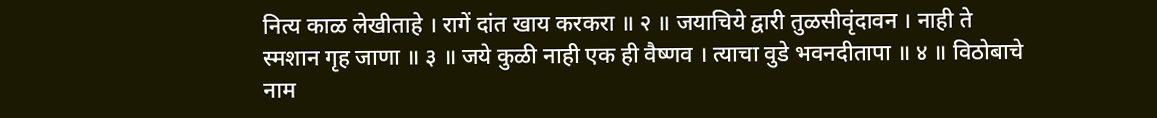नित्य काळ लेखीताहे । रागें दांत खाय करकरा ॥ २ ॥ जयाचिये द्वारी तुळसीवृंदावन । नाही ते स्मशान गृह जाणा ॥ ३ ॥ जये कुळी नाही एक ही वैष्णव । त्याचा वुडे भवनदीतापा ॥ ४ ॥ विठोबाचे नाम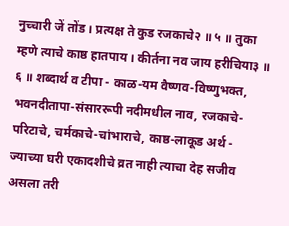नुच्चारी जें तोंड । प्रत्यक्ष ते कुड रजकाचे२ ॥ ५ ॥ तुका म्हणे त्याचे काष्ठ हातपाय । कीर्तना नव जाय हरीचिया३ ॥ ६ ॥ शब्दार्थ व टीपा - काळ-यम वैष्णव-विष्णुभक्त, भवनदीतापा-संसाररूपी नदीमधील नाव, रजकाचे- परिटाचे, चर्मकाचे-चांभाराचे, काष्ठ-लाकूड अर्थ - ज्याच्या घरी एकादशीचे व्रत नाही त्याचा देह सजीव असला तरी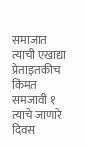समाजात त्याची एखाद्या प्रेताइतकीच किंमत समजावी १ त्याचे जाणारे दिवस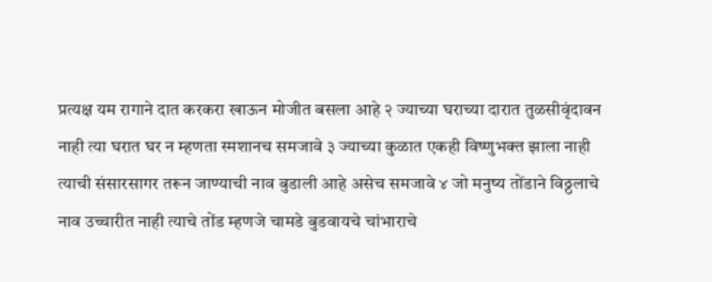प्रत्यक्ष यम रागाने दात करकरा खाऊन मोजीत बसला आहे २ ज्याच्या घराच्या दारात तुळसीवृंदावन नाही त्या घरात घर न म्हणता स्मशानच समजावे ३ ज्याच्या कुळात एकही विष्णुभक्त झाला नाही त्याची संसारसागर तरून जाण्याची नाव बुडाली आहे असेच समजावे ४ जो मनुष्य तोंडाने विठ्ठलाचे नाव उच्चारीत नाही त्याचे तोंड म्हणजे चामडे बुडवायचे चांभाराचे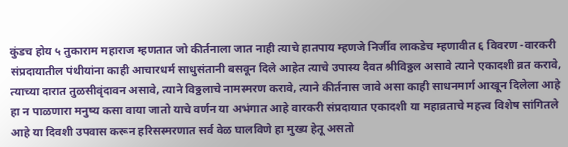कुंडच होय ५ तुकाराम महाराज म्हणतात जो कीर्तनाला जात नाही त्याचे हातपाय म्हणजे निर्जीव लाकडेच म्हणावीत ६ विवरण -वारकरी संप्रदायातील पंथीयांना काही आचारधर्म साधुसंतानी बसवून दिले आहेत त्याचे उपास्य दैवत श्रीविठ्ठल असावे त्याने एकादशी व्रत करावे, त्याच्या दारात तुळसीवृंदावन असावे, त्याने विठ्ठलाचे नामस्मरण करावे, त्याने कीर्तनास जावे असा काही साधनमार्ग आखून दिलेला आहे हा न पाळणारा मनुष्य कसा वाया जातो याचे वर्णन या अभंगात आहे वारकरी संप्रदायात एकादशी या महाव्रताचे महत्त्व विशेष सांगितले आहे या दिवशी उपवास करून हरिसस्मरणात सर्व वेळ घालविणे हा मुख्य हेतू असतो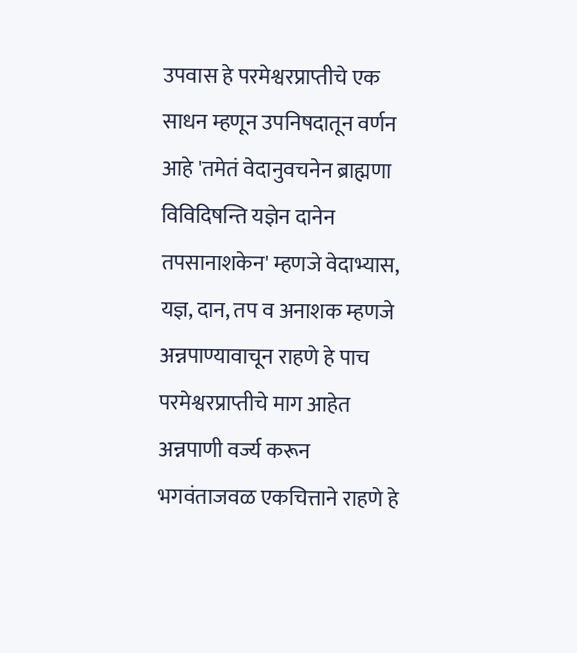उपवास हे परमेश्वरप्राप्तीचे एक साधन म्हणून उपनिषदातून वर्णन आहे 'तमेतं वेदानुवचनेन ब्राह्मणा विविदिषन्ति यज्ञेन दानेन तपसानाशकेन' म्हणजे वेदाभ्यास, यज्ञ, दान, तप व अनाशक म्हणजे अन्नपाण्यावाचून राहणे हे पाच परमेश्वरप्राप्तीचे माग आहेत अन्नपाणी वर्ज्य करून भगवंताजवळ एकचित्ताने राहणे हे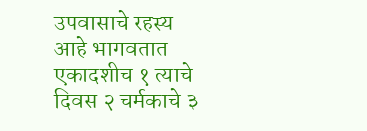उपवासाचे रहस्य आहे भागवतात एकादशीच १ त्याचे दिवस २ चर्मकाचे ३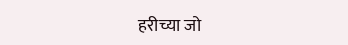हरीच्या जो